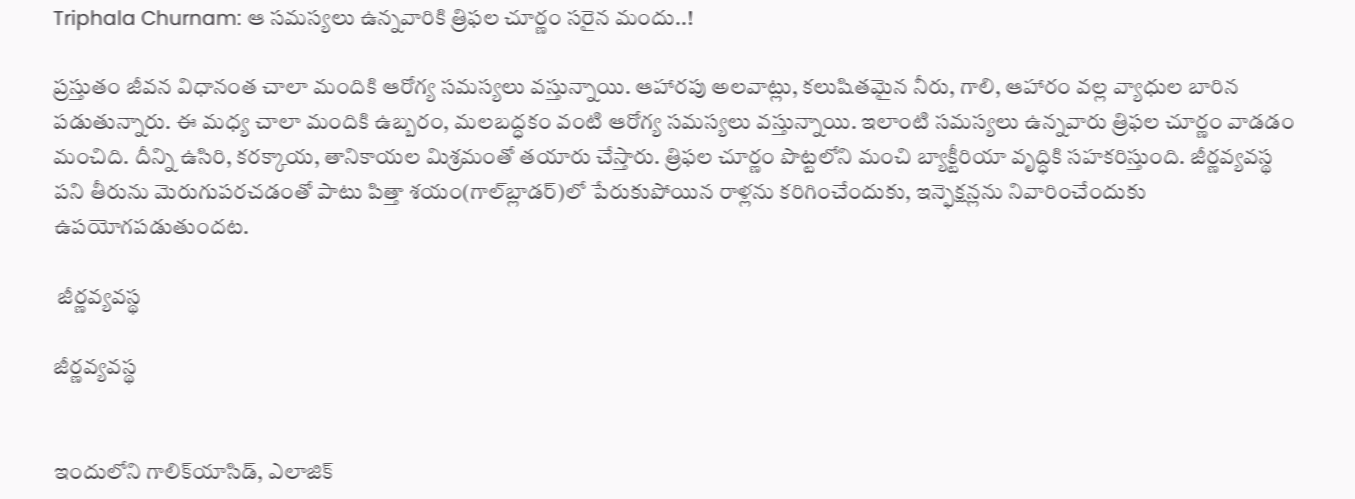Triphala Churnam: ఆ సమస్యలు ఉన్నవారికి త్రిఫల చూర్ణం సరైన మందు..!

ప్రస్తుతం జీవన విధానంత చాలా మందికి ఆరోగ్య సమస్యలు వస్తున్నాయి. ఆహారపు అలవాట్లు, కలుషితమైన నీరు, గాలి, ఆహారం వల్ల వ్యాధుల బారిన పడుతున్నారు. ఈ మధ్య చాలా మందికి ఉబ్బరం, మలబద్ధకం వంటి ఆరోగ్య సమస్యలు వస్తున్నాయి. ఇలాంటి సమస్యలు ఉన్నవారు త్రిఫల చూర్ణం వాడడం మంచిది. దీన్ని ఉసిరి, కరక్కాయ, తానికాయల మిశ్రమంతో తయారు చేస్తారు. త్రిఫల చూర్ణం పొట్టలోని మంచి బ్యాక్టీరియా వృద్ధికి సహకరిస్తుంది. జీర్ణవ్యవస్థ పని తీరును మెరుగుపరచడంతో పాటు పిత్తా శయం(గాల్‌బ్లాడర్‌)లో పేరుకుపోయిన రాళ్లను కరిగించేందుకు, ఇన్ఫెక్షన్లను నివారించేందుకు ఉపయోగపడుతుందట.

 జీర్ణవ్యవస్థ

జీర్ణవ్యవస్థ


ఇందులోని గాలిక్‌యాసిడ్‌, ఎలాజిక్‌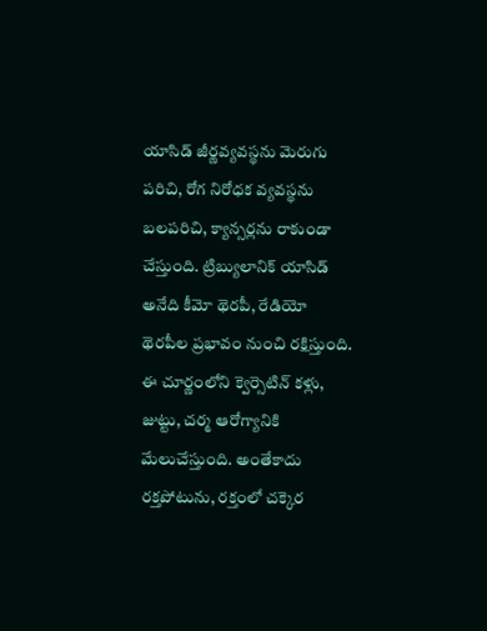యాసిడ్‌ జీర్ణవ్యవస్థను మెరుగు పరిచి, రోగ నిరోధక వ్యవస్థను బలపరిచి, క్యాన్సర్లను రాకుండా చేస్తుంది. ట్రిబ్యులానిక్‌ యాసిడ్‌ అనేది కీమో థెరపీ, రేడియో థెరపీల ప్రభావం నుంచి రక్షిస్తుంది. ఈ చూర్ణంలోని క్వెర్సెటిన్‌ కళ్లు, జుట్టు, చర్మ ఆరోగ్యానికి మేలుచేస్తుంది. అంతేకాదు రక్తపోటును, రక్తంలో చక్కెర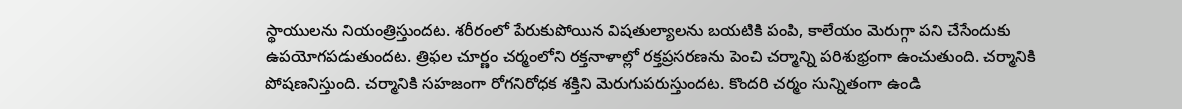స్థాయులను నియంత్రిస్తుందట. శరీరంలో పేరుకుపోయిన విషతుల్యాలను బయటికి పంపి, కాలేయం మెరుగ్గా పని చేసేందుకు ఉపయోగపడుతుందట. త్రిఫల చూర్ణం చర్మంలోని రక్తనాళాల్లో రక్తప్రసరణను పెంచి చర్మాన్ని పరిశుభ్రంగా ఉంచుతుంది. చర్మానికి పోషణనిస్తుంది. చర్మానికి సహజంగా రోగనిరోధక శక్తిని మెరుగుపరుస్తుందట. కొందరి చర్మం సున్నితంగా ఉండి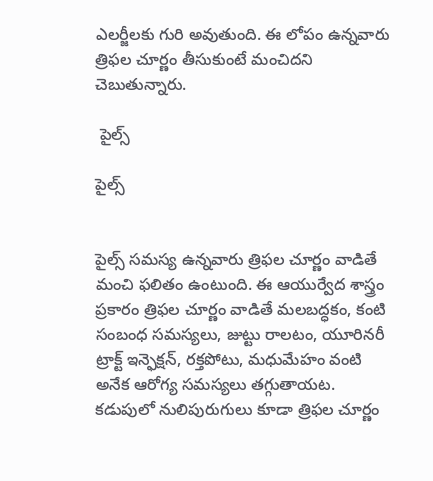ఎలర్జీలకు గురి అవుతుంది. ఈ లోపం ఉన్నవారు త్రిఫల చూర్ణం తీసుకుంటే మంచిదని చెబుతున్నారు.

 పైల్స్

పైల్స్


పైల్స్ సమస్య ఉన్నవారు త్రిఫల చూర్ణం వాడితే మంచి ఫలితం ఉంటుంది. ఈ ఆయుర్వేద శాస్త్రం ప్రకారం త్రిఫల చూర్ణం వాడితే మలబద్ధకం, కంటి సంబంధ సమస్యలు, జుట్టు రాలటం, యూరినరీ ట్రాక్ట్ ఇన్ఫెక్షన్, రక్తపోటు, మధుమేహం వంటి అనేక ఆరోగ్య సమస్యలు తగ్గుతాయట. కడుపులో నులిపురుగులు కూడా త్రిఫల చూర్ణం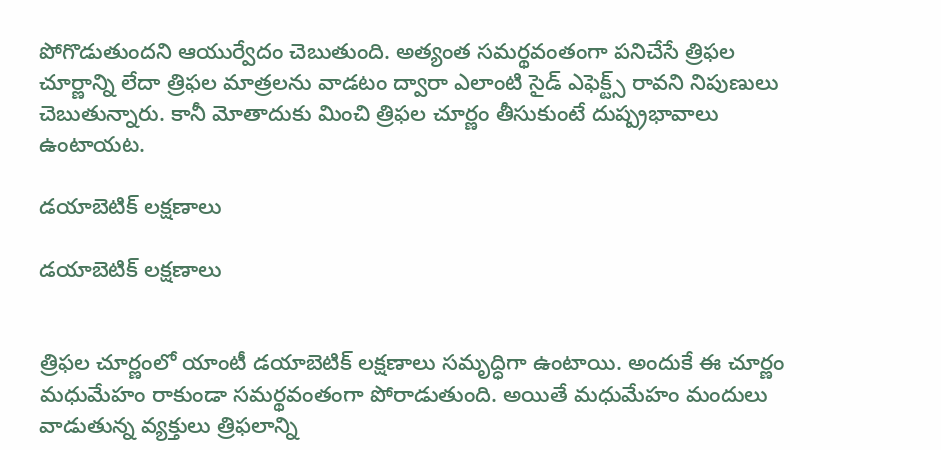పోగొడుతుందని ఆయుర్వేదం చెబుతుంది. అత్యంత సమర్థవంతంగా పనిచేసే త్రిఫల చూర్ణాన్ని లేదా త్రిఫల మాత్రలను వాడటం ద్వారా ఎలాంటి సైడ్ ఎఫెక్ట్స్ రావని నిపుణులు చెబుతున్నారు. కానీ మోతాదుకు మించి త్రిఫల చూర్ణం తీసుకుంటే దుష్ప్రభావాలు ఉంటాయట.

డయాబెటిక్ లక్షణాలు

డయాబెటిక్ లక్షణాలు


త్రిఫల చూర్ణంలో యాంటీ డయాబెటిక్ లక్షణాలు సమృద్ధిగా ఉంటాయి. అందుకే ఈ చూర్ణం మధుమేహం రాకుండా సమర్థవంతంగా పోరాడుతుంది. అయితే మధుమేహం మందులు వాడుతున్న వ్యక్తులు త్రిఫలాన్ని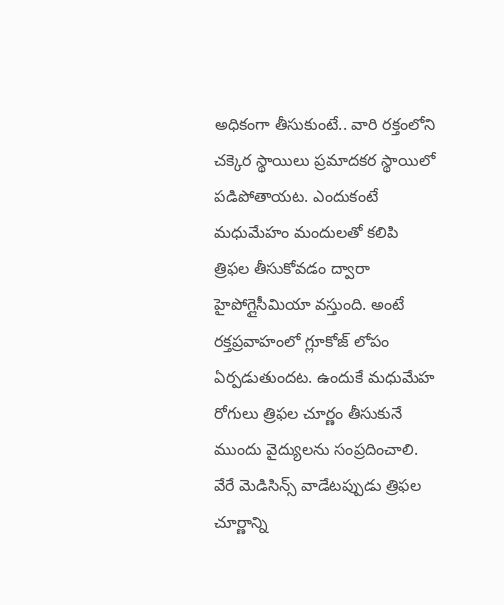అధికంగా తీసుకుంటే.. వారి రక్తంలోని చక్కెర స్థాయిలు ప్రమాదకర స్థాయిలో పడిపోతాయట. ఎందుకంటే మధుమేహం మందులతో కలిపి త్రిఫల తీసుకోవడం ద్వారా హైపోగ్లైసీమియా వస్తుంది. అంటే రక్తప్రవాహంలో గ్లూకోజ్ లోపం ఏర్పడుతుందట. ఉందుకే మధుమేహ రోగులు త్రిఫల చూర్ణం తీసుకునే ముందు వైద్యులను సంప్రదించాలి. వేరే మెడిసిన్స్ వాడేటప్పుడు త్రిఫల చూర్ణాన్ని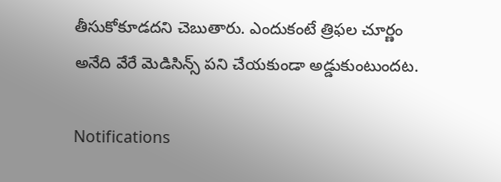తీసుకోకూడదని చెబుతారు. ఎందుకంటే త్రిఫల చూర్ణం అనేది వేరే మెడిసిన్స్ పని చేయకుండా అడ్డుకుంటుందట.

Notifications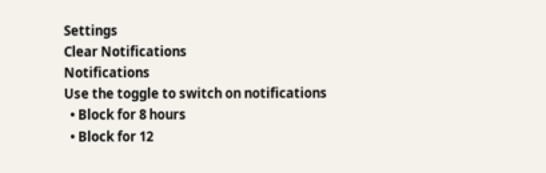Settings
Clear Notifications
Notifications
Use the toggle to switch on notifications
  • Block for 8 hours
  • Block for 12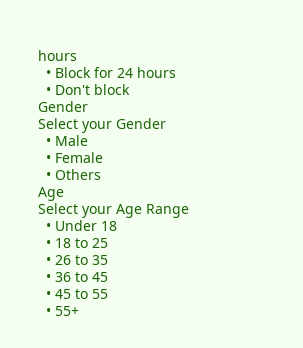hours
  • Block for 24 hours
  • Don't block
Gender
Select your Gender
  • Male
  • Female
  • Others
Age
Select your Age Range
  • Under 18
  • 18 to 25
  • 26 to 35
  • 36 to 45
  • 45 to 55
  • 55+